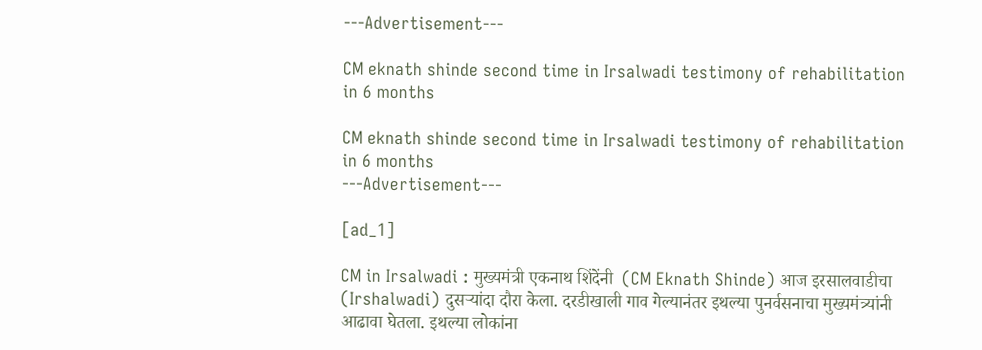---Advertisement---

CM eknath shinde second time in Irsalwadi testimony of rehabilitation in 6 months

CM eknath shinde second time in Irsalwadi testimony of rehabilitation in 6 months
---Advertisement---

[ad_1]

CM in Irsalwadi : मुख्यमंत्री एकनाथ शिंदेंनी  (CM Eknath Shinde) आज इरसालवाडीचा (Irshalwadi) दुसऱ्यांदा दौरा केला. दरडीखाली गाव गेल्यानंतर इथल्या पुनर्वसनाचा मुख्यमंत्र्यांनी आढावा घेतला. इथल्या लोकांना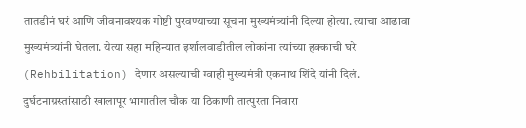तातडीनं घरं आणि जीवनावश्यक गोष्टी पुरवण्याच्या सूचना मुख्यमंत्र्यांनी दिल्या होत्या. त्याचा आढावा मुख्यमंत्र्यांनी घेतला. येत्या सहा महिन्यात इर्शालवाडीतील लोकांना त्यांच्या हक्काची घरे (Rehbilitation) देणार असल्याची ग्वाही मुख्यमंत्री एकनाथ शिंदे यांनी दिलं. दुर्घटनाग्रस्तांसाठी खालापूर भागातील चौक या ठिकाणी तात्पुरता निवारा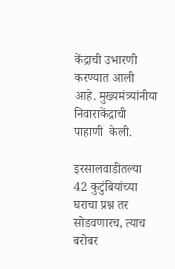केंद्राची उभारणी करण्यात आली आहे. मुख्यमंत्र्यांनीया निवाराकेंद्राची पाहाणी  केली.

इरसालवाडीतल्या 42 कुटुंबियांच्या घराचा प्रश्न तर सोडवणारच, त्याच बरोबर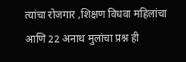त्यांचा रोजगार ,शिक्षण विधवा महिलांचा आणि 22 अनाथ मुलांचा प्रश्न ही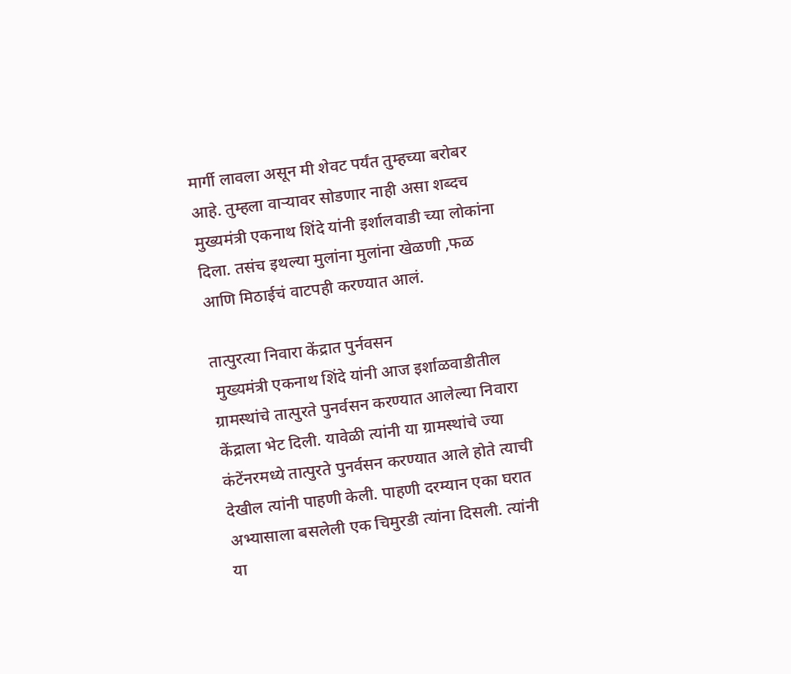मार्गी लावला असून मी शेवट पर्यंत तुम्हच्या बरोबर आहे. तुम्हला वाऱ्यावर सोडणार नाही असा शब्दच मुख्यमंत्री एकनाथ शिंदे यांनी इर्शालवाडी च्या लोकांना दिला. तसंच इथल्या मुलांना मुलांना खेळणी ,फळ आणि मिठाईचं वाटपही करण्यात आलं.

तात्पुरत्या निवारा केंद्रात पुर्नवसन
 मुख्यमंत्री एकनाथ शिंदे यांनी आज इर्शाळवाडीतील ग्रामस्थांचे तात्पुरते पुनर्वसन करण्यात आलेल्या निवारा केंद्राला भेट दिली. यावेळी त्यांनी या ग्रामस्थांचे ज्या कंटेंनरमध्ये तात्पुरते पुनर्वसन करण्यात आले होते त्याची देखील त्यांनी पाहणी केली. पाहणी दरम्यान एका घरात अभ्यासाला बसलेली एक चिमुरडी त्यांना दिसली. त्यांनी या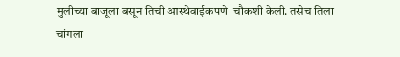मुलीच्या बाजूला बसून तिची आस्थेवाईकपणे  चौकशी केली. तसेच तिला  चांगला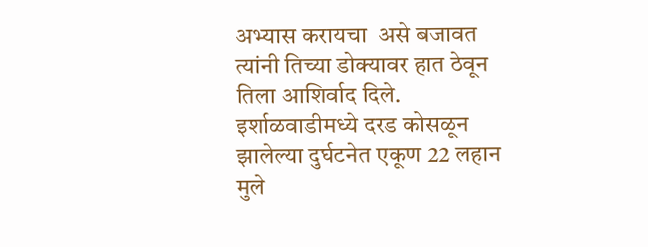अभ्यास करायचा  असे बजावत त्यांनी तिच्या डोक्यावर हात ठेवून तिला आशिर्वाद दिले. इर्शाळवाडीमध्ये दरड कोसळून झालेल्या दुर्घटनेत एकूण 22 लहान मुले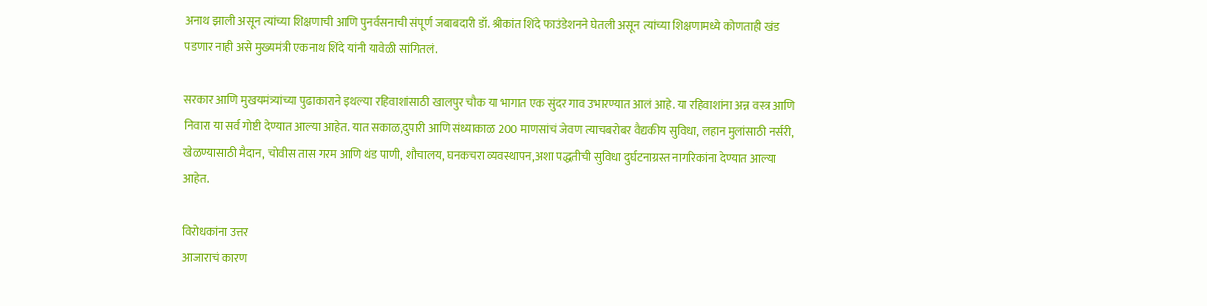अनाथ झाली असून त्यांच्या शिक्षणाची आणि पुनर्वसनाची संपूर्ण जबाबदारी डॉ. श्रीकांत शिंदे फाउंडेशनने घेतली असून त्यांच्या शिक्षणामध्ये कोणताही खंड पडणार नाही असे मुख्यमंत्री एकनाथ शिंदे यांनी यावेळी सांगितलं.

सरकार आणि मुखयमंत्र्यांच्या पुढाकाराने इथल्या रहिवाशांसाठी खालपुर चौक या भागात एक सुंदर गाव उभारण्यात आलं आहे. या रहिवाशांना अन्न वस्त्र आणि निवारा या सर्व गोष्टी देण्यात आल्या आहेत. यात सकाळ,दुपारी आणि संध्याकाळ 200 माणसांचं जेवण त्याचबरोबर वैद्यकीय सुविधा, लहान मुलांसाठी नर्सरी, खेळण्यासाठी मैदान, चोवीस तास गरम आणि थंड पाणी, शौचालय, घनकचरा व्यवस्थापन,अशा पद्धतीची सुविधा दुर्घटनाग्रस्त नागरिकांना देण्यात आल्या आहेत.

विरोधकांना उत्तर
आजाराचं कारण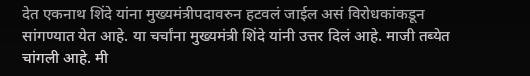देत एकनाथ शिंदे यांना मुख्यमंत्रीपदावरुन हटवलं जाईल असं विरोधकांकडून सांगण्यात येत आहे. या चर्चांना मुख्यमंत्री शिंदे यांनी उत्तर दिलं आहे. माजी तब्येत चांगली आहे. मी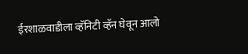ईरशाळवाडीला व्हॅनिटी व्हॅन घेवून आलो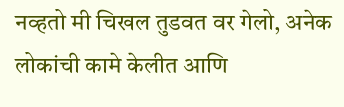नव्हतो मी चिखल तुडवत वर गेलो, अनेक लोकांची कामे केलीत आणि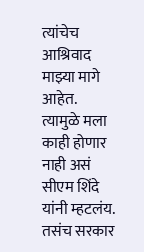त्यांचेच आश्रिवाद माझ्या मागे आहेत. त्यामुळे मला काही होणार नाही असं सीएम शिंदे यांनी म्हटलंय. तसंच सरकार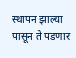स्थापन झाल्या पासून ते पडणार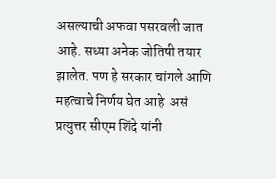असल्याची अफवा पसरवली जात आहे. सध्या अनेक जोतिषी तयार झालेत. पण हे सरकार चांगले आणि महत्वाचे निर्णय घेत आहे  असं प्रत्युत्तर सीएम शिंदे यांनी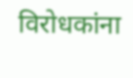विरोधकांना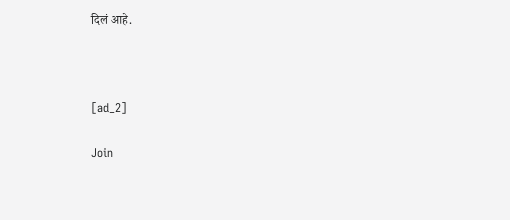दिलं आहे.



[ad_2]

Join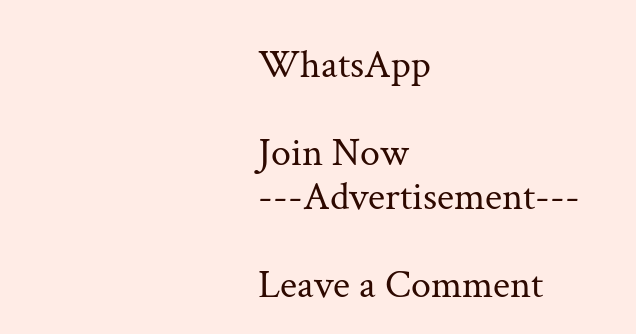WhatsApp

Join Now
---Advertisement---

Leave a Comment